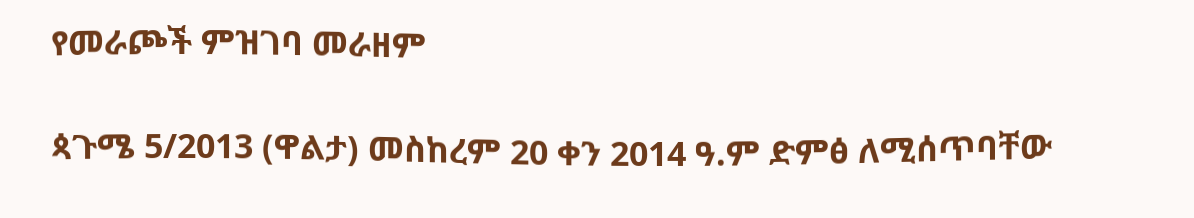የመራጮች ምዝገባ መራዘም

ጳጉሜ 5/2013 (ዋልታ) መስከረም 20 ቀን 2014 ዓ.ም ድምፅ ለሚሰጥባቸው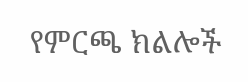የምርጫ ክልሎች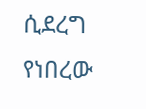ሲደረግ የነበረው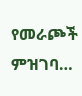የመራጮች ምዝገባ…